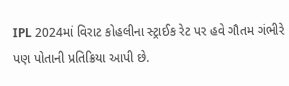IPL 2024માં વિરાટ કોહલીના સ્ટ્રાઈક રેટ પર હવે ગૌતમ ગંભીરે પણ પોતાની પ્રતિક્રિયા આપી છે.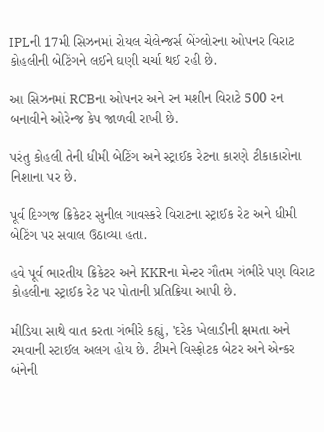IPLની 17મી સિઝનમાં રોયલ ચેલેન્જર્સ બેંગ્લોરના ઓપનર વિરાટ કોહલીની બેટિંગને લઈને ઘણી ચર્ચા થઈ રહી છે.

આ સિઝનમાં RCBના ઓપનર અને રન મશીન વિરાટે 500 રન બનાવીને ઓરેન્જ કેપ જાળવી રાખી છે.

પરંતુ કોહલી તેની ધીમી બેટિંગ અને સ્ટ્રાઈક રેટના કારણે ટીકાકારોના નિશાના પર છે.

પૂર્વ દિગ્ગજ ક્રિકેટર સુનીલ ગાવસ્કરે વિરાટના સ્ટ્રાઈક રેટ અને ધીમી બેટિંગ પર સવાલ ઉઠાવ્યા હતા.

હવે પૂર્વ ભારતીય ક્રિકેટર અને KKRના મેન્ટર ગૌતમ ગંભીરે પણ વિરાટ કોહલીના સ્ટ્રાઈક રેટ પર પોતાની પ્રતિક્રિયા આપી છે.

મીડિયા સાથે વાત કરતા ગંભીરે કહ્યું, 'દરેક ખેલાડીની ક્ષમતા અને રમવાની સ્ટાઈલ અલગ હોય છે. ટીમને વિસ્ફોટક બેટર અને એન્કર બંનેની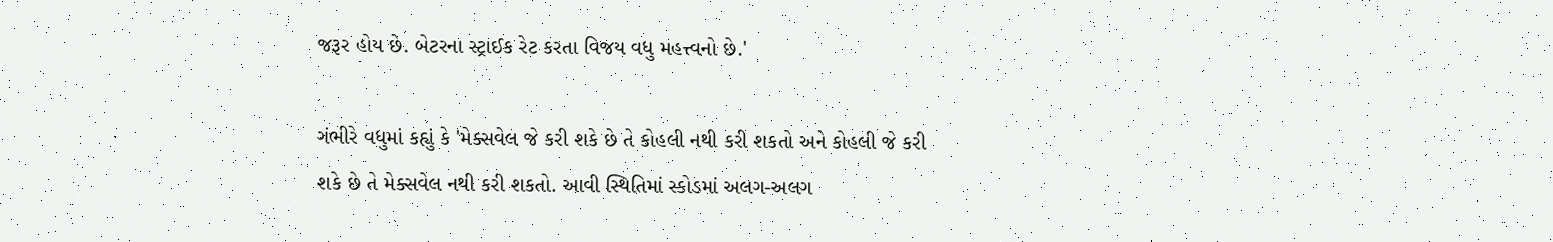જરૂર હોય છે. બેટરના સ્ટ્રાઈક રેટ કરતા વિજય વધુ મહત્ત્વનો છે.'

ગંભીરે વધુમાં કહ્યું કે 'મેક્સવેલ જે કરી શકે છે તે કોહલી નથી કરી શકતો અને કોહલી જે કરી શકે છે તે મેક્સવેલ નથી કરી શકતો. આવી સ્થિતિમાં સ્કોડમાં અલગ-અલગ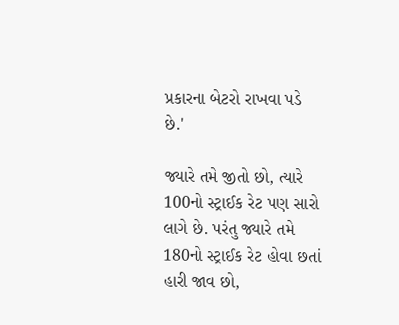પ્રકારના બેટરો રાખવા પડે છે.'

જ્યારે તમે જીતો છો, ત્યારે 100નો સ્ટ્રાઈક રેટ પણ સારો લાગે છે. પરંતુ જ્યારે તમે 180નો સ્ટ્રાઈક રેટ હોવા છતાં હારી જાવ છો,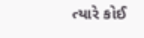ત્યારે કોઈ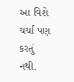આ વિશે ચર્ચા પણ કરતું નથી.